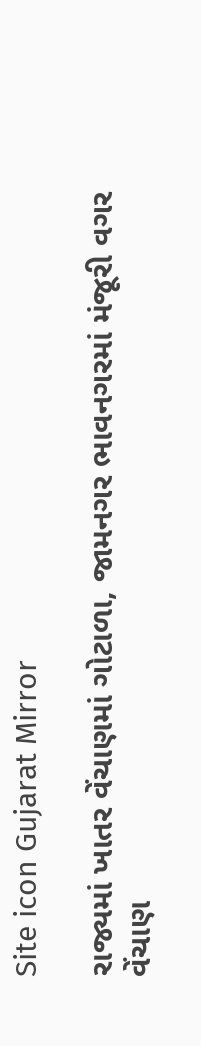Site icon Gujarat Mirror

રાજ્યમાં ખાતર વેંચાણમાં ગોટાળા, જામનગર ભાવનગરમાં મંજૂરી વગર વેંચાણ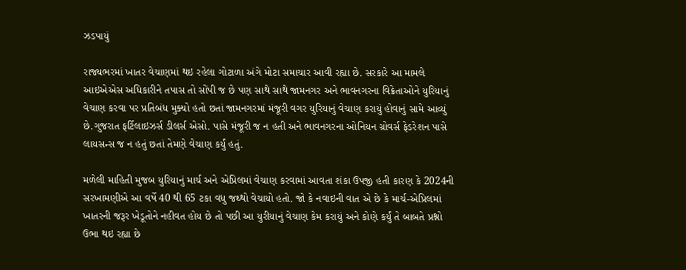ઝડપાયું

રાજ્યભરમાં ખાતર વેચાણમાં થઇ રહેલા ગોટાળા અંગે મોટા સમાચાર આવી રહ્યા છે. સરકારે આ મામલે આઇએએસ અધિકારીને તપાસ તો સોંપી જ છે પણ સાથે સાથે જામનગર અને ભાવનગરના વિક્રેતાઓને યુરિયાનું વેચાણ કરવા પર પ્રતિબંધ મુક્યો હતો છતાં જામનગરમાં મંજૂરી વગર યુરિયાનું વેચાણ કરાયું હોવાનું સામે આવ્યું છે.ગુજરાત ફર્ટિલાઇઝર્સ ડીલર્સ એસો. પાસે મંજૂરી જ ન હતી અને ભાવનગરના ઓનિયન ગ્રોવર્સ ફેડરેશન પાસે લાયસન્સ જ ન હતું છતાં તેમણે વેચાણ કર્યું હતું.

મળેલી માહિતી મુજબ યુરિયાનું માર્ચ અને એપ્રિલમાં વેચાણ કરવામાં આવતા શંકા ઉપજી હતી કારણ કે 2024ની સરખામણીએ આ વર્ષે 40 થી 65 ટકા વધુ જથ્થો વેચાયો હતો. જો કે નવાઇની વાત એ છે કે માર્ચ-એપ્રિલમાં ખાતરની જરૂર ખેડૂતોને નહીવત હોય છે તો પછી આ યુરીયાનું વેચાણ કેમ કરાયું અને કોણે કર્યું તે બાબતે પ્રશ્નો ઉભા થઇ રહ્યા છે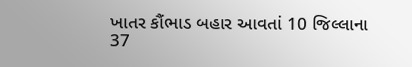ખાતર કૌંભાડ બહાર આવતાં 10 જિલ્લાના 37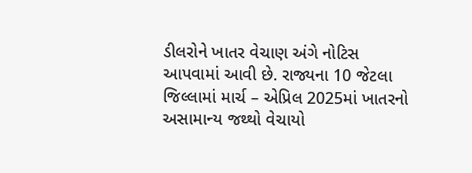ડીલરોને ખાતર વેચાણ અંગે નોટિસ આપવામાં આવી છે. રાજ્યના 10 જેટલા જિલ્લામાં માર્ચ – એપ્રિલ 2025માં ખાતરનો અસામાન્ય જથ્થો વેચાયો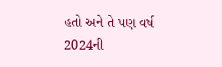હતો અને તે પણ વર્ષ 2024ની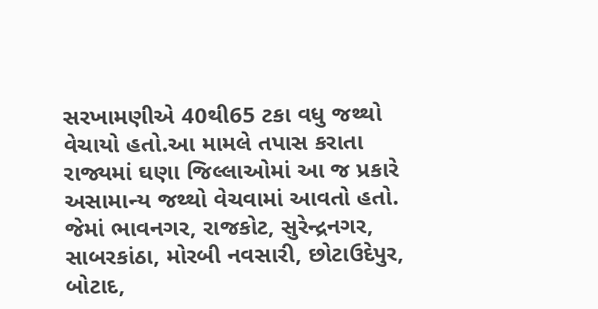સરખામણીએ 40થી65 ટકા વધુ જથ્થો વેચાયો હતો.આ મામલે તપાસ કરાતા રાજ્યમાં ઘણા જિલ્લાઓમાં આ જ પ્રકારે અસામાન્ય જથ્થો વેચવામાં આવતો હતો. જેમાં ભાવનગર, રાજકોટ, સુરેન્દ્રનગર, સાબરકાંઠા, મોરબી નવસારી, છોટાઉદેપુર, બોટાદ,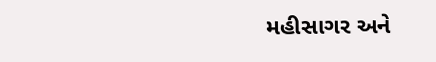મહીસાગર અને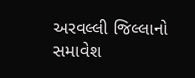અરવલ્લી જિલ્લાનો સમાવેશ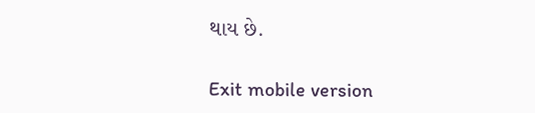થાય છે.

Exit mobile version